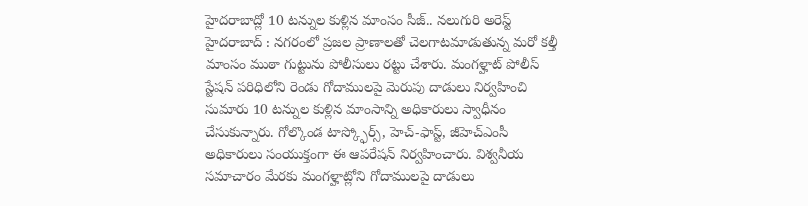హైదరాబాద్లో 10 టన్నుల కుళ్లిన మాంసం సీజ్.. నలుగురి అరెస్ట్
హైదరాబాద్ : నగరంలో ప్రజల ప్రాణాలతో చెలగాటమాడుతున్న మరో కల్తీ మాంసం ముఠా గుట్టును పోలీసులు రట్టు చేశారు. మంగళ్హాట్ పోలీస్ స్టేషన్ పరిధిలోని రెండు గోదాములపై మెరుపు దాడులు నిర్వహించి సుమారు 10 టన్నుల కుళ్లిన మాంసాన్ని అధికారులు స్వాధీనం చేసుకున్నారు. గోల్కొండ టాస్క్ఫోర్స్, హెచ్-ఫాస్ట్, జీహెచ్ఎంసీ అధికారులు సంయుక్తంగా ఈ ఆపరేషన్ నిర్వహించారు. విశ్వనీయ సమాచారం మేరకు మంగళ్హాట్లోని గోదాములపై దాడులు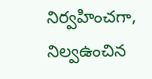నిర్వహించగా, నిల్వఉంచిన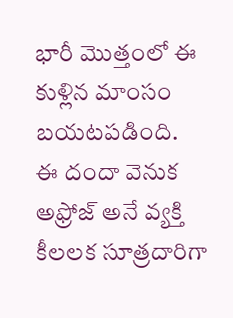భారీ మొత్తంలో ఈ కుళ్లిన మాంసం బయటపడింది.
ఈ దందా వెనుక అఫ్రోజ్ అనే వ్యక్తి కీలలక సూత్రదారిగా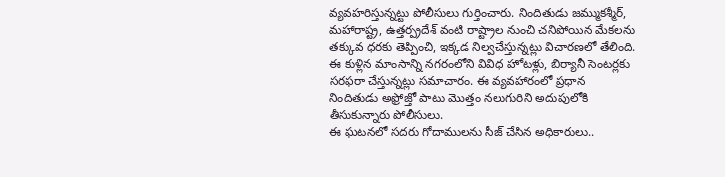వ్యవహరిస్తున్నట్టు పోలీసులు గుర్తించారు. నిందితుడు జమ్ముకశ్మీర్, మహారాష్ట్ర, ఉత్తర్ప్రదేశ్ వంటి రాష్ట్రాల నుంచి చనిపోయిన మేకలను తక్కువ ధరకు తెప్పించి, ఇక్కడ నిల్వచేస్తున్నట్లు విచారణలో తేలింది. ఈ కుళ్లిన మాంసాన్ని నగరంలోని వివిధ హోటళ్లు, బిర్యానీ సెంటర్లకు సరఫరా చేస్తున్నట్లు సమాచారం. ఈ వ్యవహారంలో ప్రధాన నిందితుడు అఫ్రోజ్తో పాటు మొత్తం నలుగురిని అదుపులోకి తీసుకున్నారు పోలీసులు.
ఈ ఘటనలో సదరు గోదాములను సీజ్ చేసిన అధికారులు..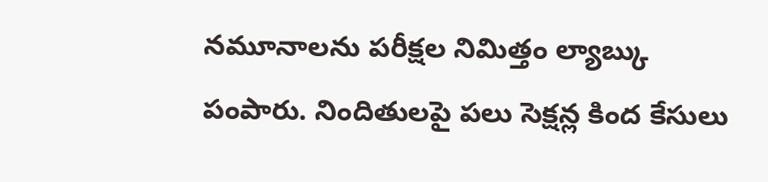నమూనాలను పరీక్షల నిమిత్తం ల్యాబ్కు పంపారు. నిందితులపై పలు సెక్షన్ల కింద కేసులు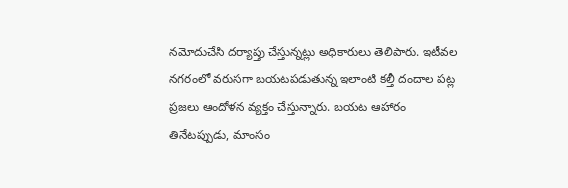నమోదుచేసి దర్యాప్తు చేస్తున్నట్లు అధికారులు తెలిపారు. ఇటీవల నగరంలో వరుసగా బయటపడుతున్న ఇలాంటి కల్తీ దందాల పట్ల ప్రజలు ఆందోళన వ్యక్తం చేస్తున్నారు. బయట ఆహారం తినేటప్పుడు, మాంసం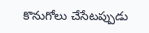కొనుగోలు చేసేటప్పుడు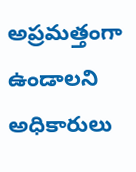అప్రమత్తంగా ఉండాలని అధికారులు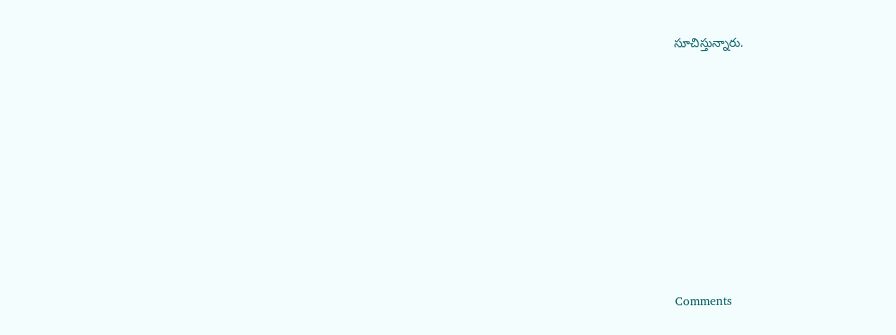సూచిస్తున్నారు.









Comments